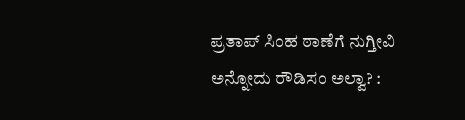ಪ್ರತಾಪ್ ಸಿಂಹ ಠಾಣೆಗೆ ನುಗ್ತೀವಿ ಅನ್ನೋದು ರೌಡಿಸಂ ಅಲ್ವಾ? :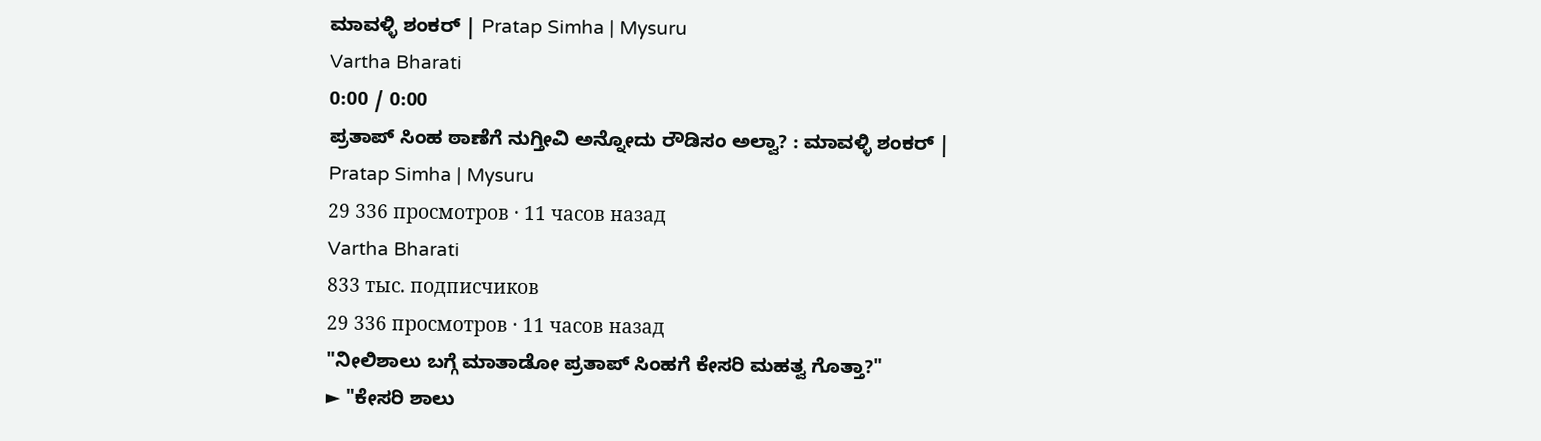ಮಾವಳ್ಳಿ ಶಂಕರ್ | Pratap Simha | Mysuru
Vartha Bharati
0:00 / 0:00
ಪ್ರತಾಪ್ ಸಿಂಹ ಠಾಣೆಗೆ ನುಗ್ತೀವಿ ಅನ್ನೋದು ರೌಡಿಸಂ ಅಲ್ವಾ? : ಮಾವಳ್ಳಿ ಶಂಕರ್ | Pratap Simha | Mysuru
29 336 просмотров · 11 часов назад
Vartha Bharati
833 тыс. подписчиков
29 336 просмотров · 11 часов назад
"ನೀಲಿಶಾಲು ಬಗ್ಗೆ ಮಾತಾಡೋ ಪ್ರತಾಪ್ ಸಿಂಹಗೆ ಕೇಸರಿ ಮಹತ್ವ ಗೊತ್ತಾ?"
► "ಕೇಸರಿ ಶಾಲು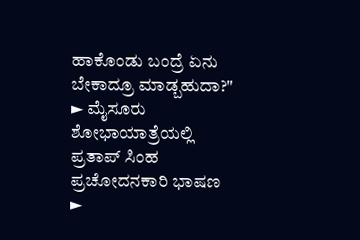ಹಾಕೊಂಡು ಬಂದ್ರೆ ಏನು ಬೇಕಾದ್ರೂ ಮಾಡ್ಬಹುದಾ?"
► ಮೈಸೂರು ಶೋಭಾಯಾತ್ರೆಯಲ್ಲಿ ಪ್ರತಾಪ್ ಸಿಂಹ ಪ್ರಚೋದನಕಾರಿ ಭಾಷಣ
►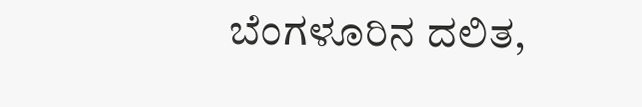ಬೆಂಗಳೂರಿನ ದಲಿತ,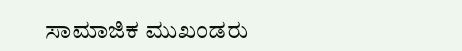ಸಾಮಾಜಿಕ ಮುಖಂಡರು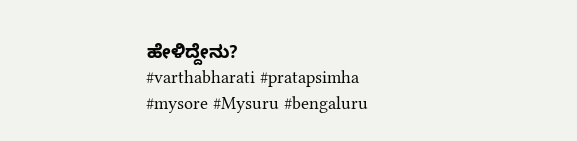ಹೇಳಿದ್ದೇನು?
#varthabharati #pratapsimha #mysore #Mysuru #bengaluru